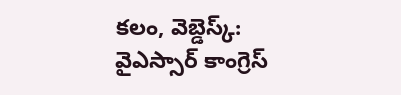కలం, వెబ్డెస్క్: వైఎస్సార్ కాంగ్రెస్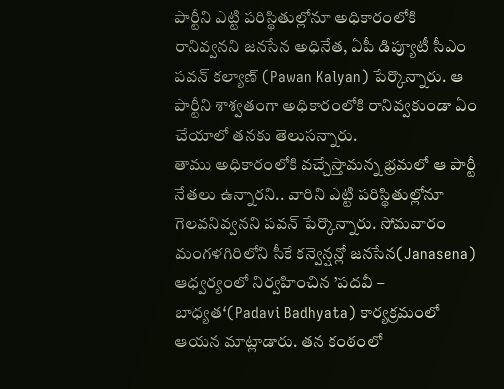పార్టీని ఎట్టి పరిస్థితుల్లోనూ అధికారంలోకి రానివ్వనని జనసేన అధినేత, ఏపీ డిప్యూటీ సీఎం పవన్ కల్యాణ్ (Pawan Kalyan) పేర్కొన్నారు. ఆ పార్టీని శాశ్వతంగా అధికారంలోకి రానివ్వకుండా ఏం చేయాలో తనకు తెలుసన్నారు.
తాము అధికారంలోకి వచ్చేస్తామన్న భ్రమలో ఆ పార్టీ నేతలు ఉన్నారని.. వారిని ఎట్టి పరిస్థితుల్లోనూ గెలవనివ్వనని పవన్ పేర్కొన్నారు. సోమవారం మంగళగిరిలోని సీకే కన్వెన్షన్లో జనసేన(Janasena) ఆధ్వర్యంలో నిర్వహించిన ’పదవీ – బాధ్యత‘(Padavi Badhyata) కార్యక్రమంలో ఆయన మాట్లాడారు. తన కంఠంలో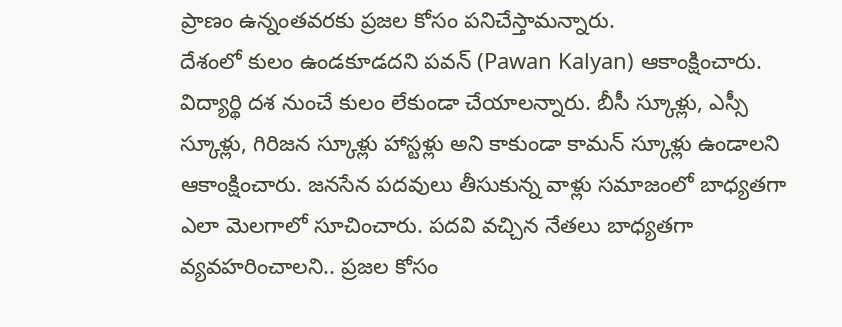ప్రాణం ఉన్నంతవరకు ప్రజల కోసం పనిచేస్తామన్నారు.
దేశంలో కులం ఉండకూడదని పవన్ (Pawan Kalyan) ఆకాంక్షించారు. విద్యార్థి దశ నుంచే కులం లేకుండా చేయాలన్నారు. బీసీ స్కూళ్లు, ఎస్సీ స్కూళ్లు, గిరిజన స్కూళ్లు హాస్టళ్లు అని కాకుండా కామన్ స్కూళ్లు ఉండాలని ఆకాంక్షించారు. జనసేన పదవులు తీసుకున్న వాళ్లు సమాజంలో బాధ్యతగా ఎలా మెలగాలో సూచించారు. పదవి వచ్చిన నేతలు బాధ్యతగా వ్యవహరించాలని.. ప్రజల కోసం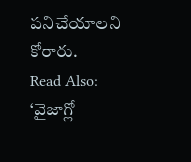పనిచేయాలని కోరారు.
Read Also: ‘వైజాగ్లో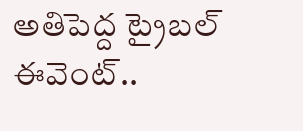అతిపెద్ద ట్రైబల్ ఈవెంట్..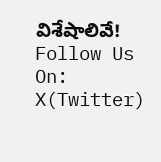విశేషాలివే!
Follow Us On: X(Twitter)